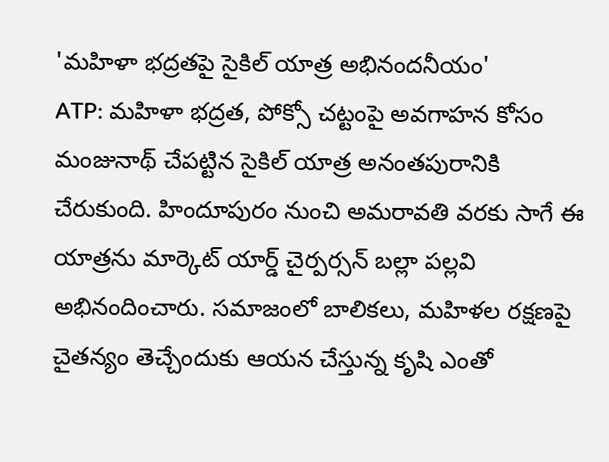'మహిళా భద్రతపై సైకిల్ యాత్ర అభినందనీయం'
ATP: మహిళా భద్రత, పోక్సో చట్టంపై అవగాహన కోసం మంజునాథ్ చేపట్టిన సైకిల్ యాత్ర అనంతపురానికి చేరుకుంది. హిందూపురం నుంచి అమరావతి వరకు సాగే ఈ యాత్రను మార్కెట్ యార్డ్ చైర్పర్సన్ బల్లా పల్లవి అభినందించారు. సమాజంలో బాలికలు, మహిళల రక్షణపై చైతన్యం తెచ్చేందుకు ఆయన చేస్తున్న కృషి ఎంతో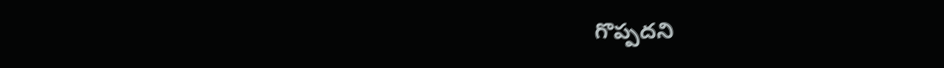గొప్పదని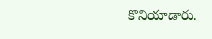కొనియాడారు.